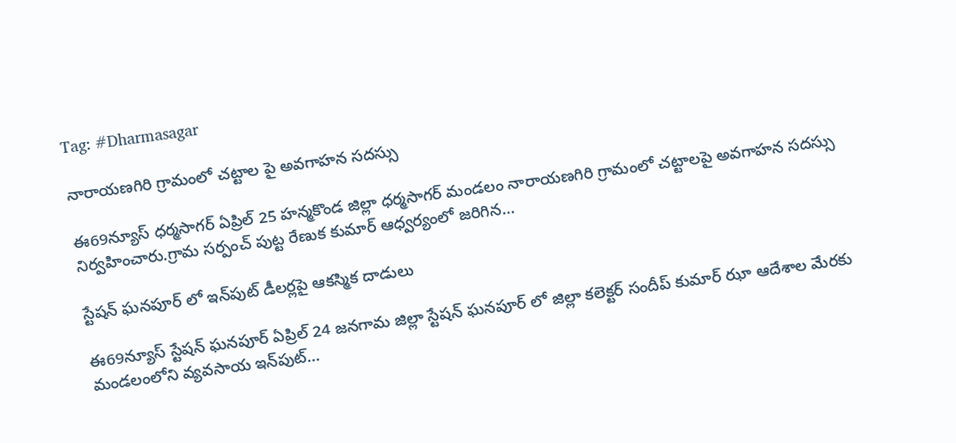Tag: #Dharmasagar

నారాయణగిరి గ్రామంలో చట్టాల పై అవగాహన సదస్సు

ఈ69న్యూస్ ధర్మసాగర్ ఏప్రిల్ 25 హన్మకొండ జిల్లా ధర్మసాగర్ మండలం నారాయణగిరి గ్రామంలో చట్టాలపై అవగాహన సదస్సు నిర్వహించారు.గ్రామ సర్పంచ్ పుట్ట రేణుక కుమార్ ఆధ్వర్యంలో జరిగిన…

స్టేషన్‌ ఘనపూర్ లో ఇన్‌పుట్ డీలర్లపై ఆకస్మిక దాడులు

ఈ69న్యూస్ స్టేషన్ ఘనపూర్ ఏప్రిల్ 24 జనగామ జిల్లా స్టేషన్ ఘనపూర్ లో జిల్లా కలెక్టర్ సందీప్ కుమార్ ఝా ఆదేశాల మేరకు మండలంలోని వ్యవసాయ ఇన్‌పుట్…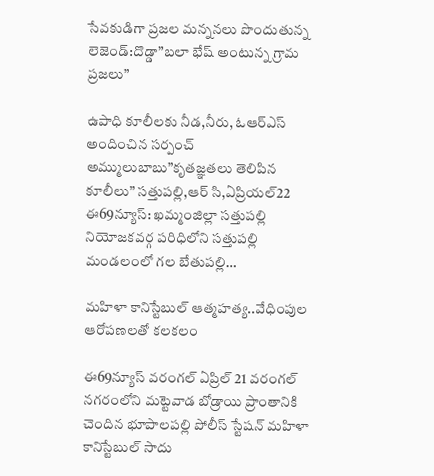సేవకుడిగా ప్రజల మన్ననలు పొందుతున్న లెజెండ్:దొడ్డా”బలా భేష్ అంటున్న గ్రామ ప్రజలు”

ఉపాధి కూలీలకు నీడ,నీరు, ఓఆర్ఎస్ అందించిన సర్పంచ్ అమ్ములుబాబు”కృతజ్ఞతలు తెలిపిన కూలీలు” సత్తుపల్లి,ఆర్ సి,ఏప్రియల్22 ఈ69న్యూస్: ఖమ్మంజిల్లా సత్తుపల్లి నియోజకవర్గ పరిధిలోని సత్తుపల్లి మండలంలో గల బేతుపల్లి…

మహిళా కానిస్టేబుల్ ఆత్మహత్య..వేధింపుల ఆరోపణలతో కలకలం

ఈ69న్యూస్ వరంగల్ ఏప్రిల్ 21 వరంగల్ నగరంలోని మట్టెవాడ బోడ్రాయి ప్రాంతానికి చెందిన భూపాలపల్లి పోలీస్ స్టేషన్ మహిళా కానిస్టేబుల్ సాదు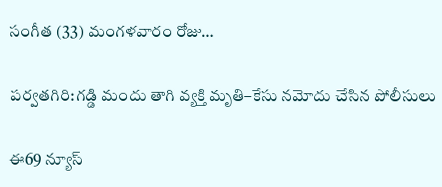సంగీత (33) మంగళవారం రోజు…

పర్వతగిరి:గడ్డి మందు తాగి వ్యక్తి మృతి–కేసు నమోదు చేసిన పోలీసులు

ఈ69 న్యూస్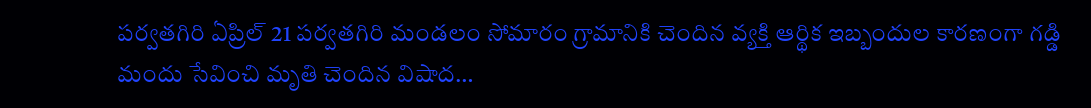పర్వతగిరి ఏప్రిల్ 21 పర్వతగిరి మండలం సోమారం గ్రామానికి చెందిన వ్యక్తి ఆర్థిక ఇబ్బందుల కారణంగా గడ్డి మందు సేవించి మృతి చెందిన విషాద…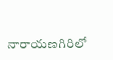నారాయణగిరిలో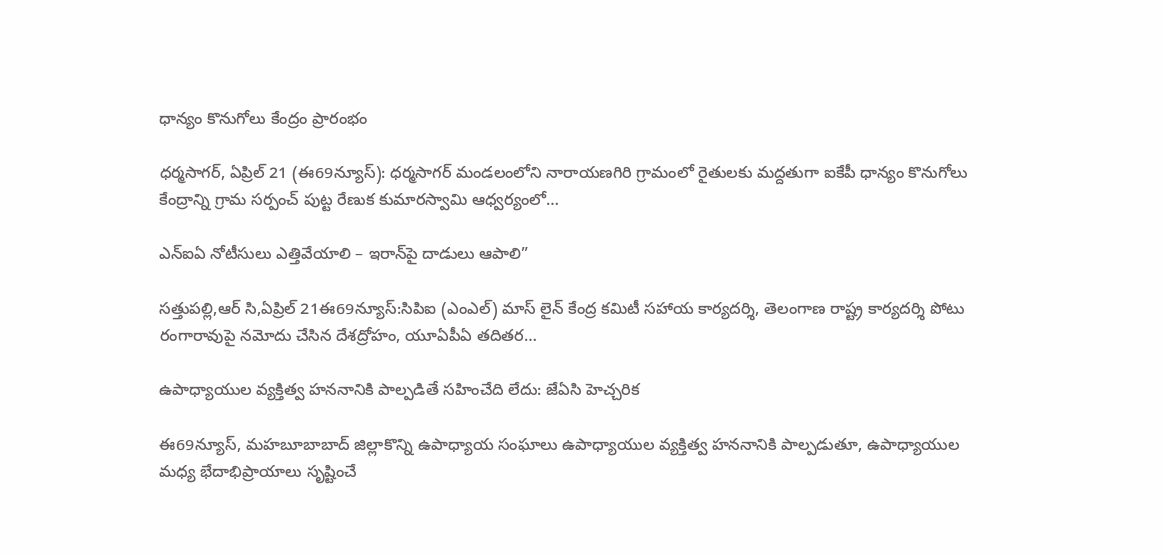ధాన్యం కొనుగోలు కేంద్రం ప్రారంభం

ధర్మసాగర్, ఏప్రిల్ 21 (ఈ69న్యూస్): ధర్మసాగర్ మండలంలోని నారాయణగిరి గ్రామంలో రైతులకు మద్దతుగా ఐకేపీ ధాన్యం కొనుగోలు కేంద్రాన్ని గ్రామ సర్పంచ్ పుట్ట రేణుక కుమారస్వామి ఆధ్వర్యంలో…

ఎన్‌ఐఏ నోటీసులు ఎత్తివేయాలి – ఇరాన్‌పై దాడులు ఆపాలి”

సత్తుపల్లి,ఆర్ సి,ఏప్రిల్ 21ఈ69న్యూస్:సిపిఐ (ఎంఎల్) మాస్ లైన్ కేంద్ర కమిటీ సహాయ కార్యదర్శి, తెలంగాణ రాష్ట్ర కార్యదర్శి పోటు రంగారావుపై నమోదు చేసిన దేశద్రోహం, యూఏపీఏ తదితర…

ఉపాధ్యాయుల వ్యక్తిత్వ హననానికి పాల్పడితే సహించేది లేదు: జేఏసి హెచ్చరిక

ఈ69న్యూస్, మహబూబాబాద్ జిల్లాకొన్ని ఉపాధ్యాయ సంఘాలు ఉపాధ్యాయుల వ్యక్తిత్వ హననానికి పాల్పడుతూ, ఉపాధ్యాయుల మధ్య భేదాభిప్రాయాలు సృష్టించే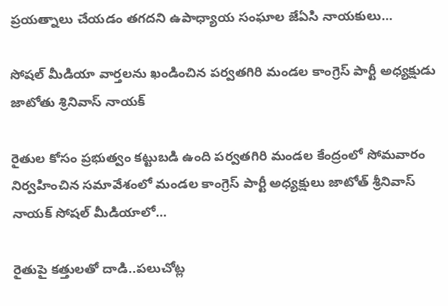ప్రయత్నాలు చేయడం తగదని ఉపాధ్యాయ సంఘాల జేఏసి నాయకులు…

సోషల్ మీడియా వార్తలను ఖండించిన పర్వతగిరి మండల కాంగ్రెస్ పార్టీ అధ్యక్షుడు జాటోతు శ్రినివాస్ నాయక్

రైతుల కోసం ప్రభుత్వం కట్టుబడి ఉంది పర్వతగిరి మండల కేంద్రంలో సోమవారం నిర్వహించిన సమావేశంలో మండల కాంగ్రెస్ పార్టీ అధ్యక్షులు జాటోత్ శ్రీనివాస్ నాయక్ సోషల్ మీడియాలో…

రైతుపై కత్తులతో దాడి..పలుచోట్ల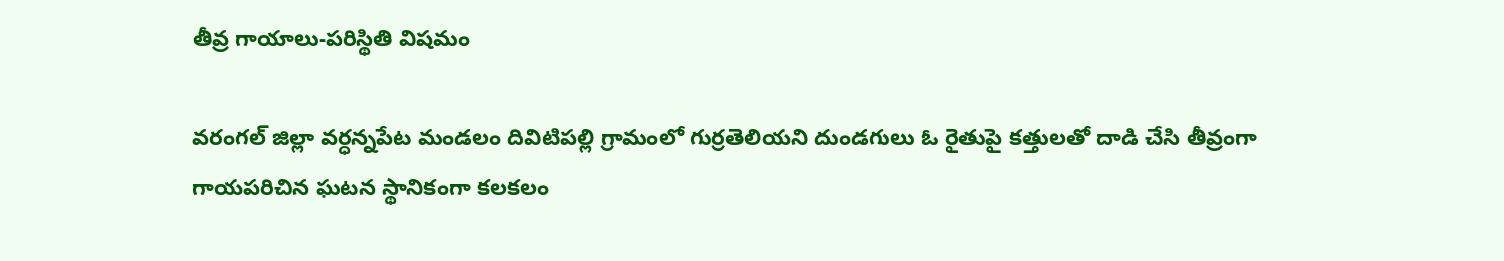తీవ్ర గాయాలు-పరిస్థితి విషమం

వరంగల్ జిల్లా వర్ధన్నపేట మండలం దివిటిపల్లి గ్రామంలో గుర్రతెలియని దుండగులు ఓ రైతుపై కత్తులతో దాడి చేసి తీవ్రంగా గాయపరిచిన ఘటన స్థానికంగా కలకలం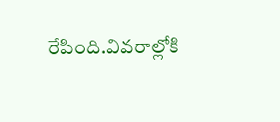రేపింది.వివరాల్లోకి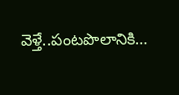వెళ్తే..పంటపొలానికి…